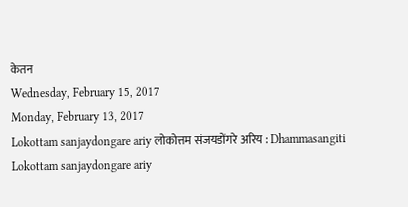केतन
Wednesday, February 15, 2017
Monday, February 13, 2017
Lokottam sanjaydongare ariy लोकोत्तम संजयडोंगरे अरिय : Dhammasangiti
Lokottam sanjaydongare ariy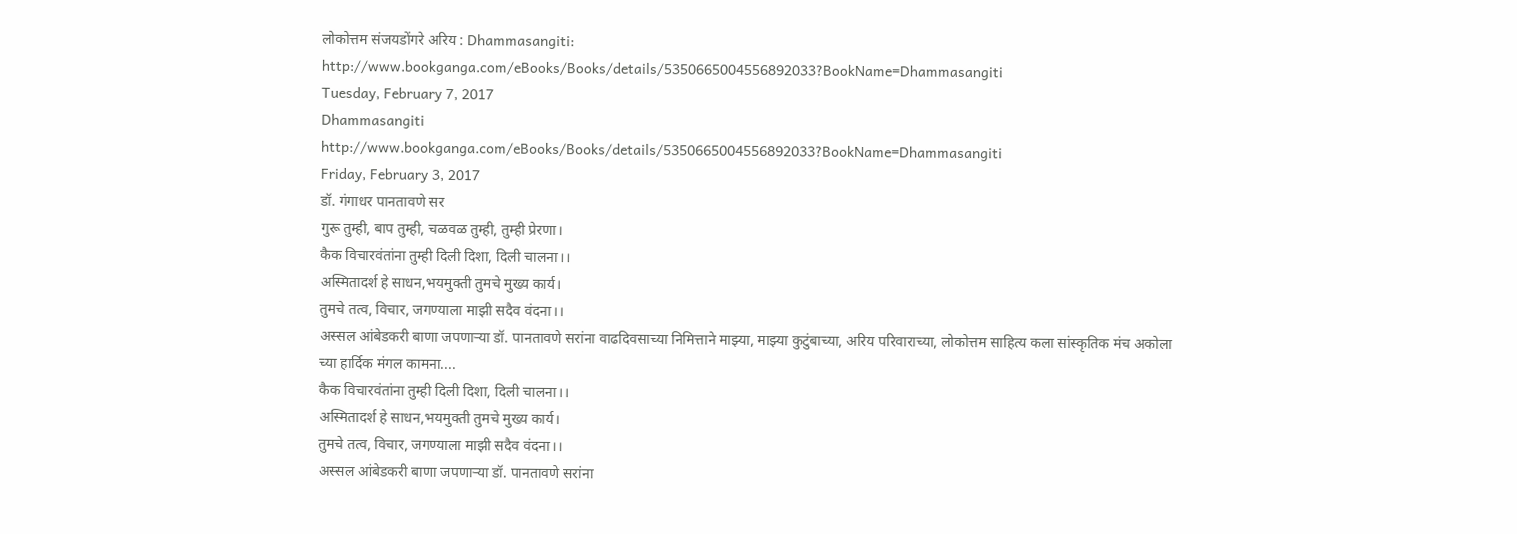लोकोत्तम संजयडोंगरे अरिय : Dhammasangiti: http://www.bookganga.com/eBooks/Books/details/5350665004556892033?BookName=Dhammasangiti
Tuesday, February 7, 2017
Dhammasangiti
http://www.bookganga.com/eBooks/Books/details/5350665004556892033?BookName=Dhammasangiti
Friday, February 3, 2017
डॉ. गंगाधर पानतावणे सर
गुरू तुम्ही, बाप तुम्ही, चळवळ तुम्ही, तुम्ही प्रेरणा।
कैक विचारवंतांना तुम्ही दिली दिशा, दिली चालना।।
अस्मितादर्श हे साधन,भयमुक्ती तुमचे मुख्य कार्य।
तुमचे तत्व, विचार, जगण्याला माझी सदैव वंदना।।
अस्सल आंबेडकरी बाणा जपणाऱ्या डॉ. पानतावणे सरांना वाढदिवसाच्या निमित्ताने माझ्या, माझ्या कुटुंबाच्या, अरिय परिवाराच्या, लोकोत्तम साहित्य कला सांस्कृतिक मंच अकोला च्या हार्दिक मंगल कामना....
कैक विचारवंतांना तुम्ही दिली दिशा, दिली चालना।।
अस्मितादर्श हे साधन,भयमुक्ती तुमचे मुख्य कार्य।
तुमचे तत्व, विचार, जगण्याला माझी सदैव वंदना।।
अस्सल आंबेडकरी बाणा जपणाऱ्या डॉ. पानतावणे सरांना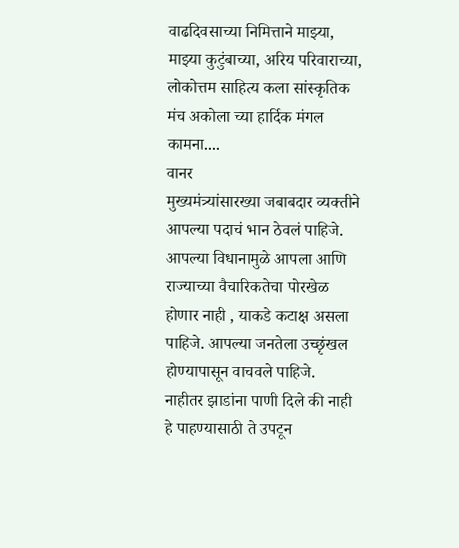वाढदिवसाच्या निमित्ताने माझ्या, माझ्या कुटुंबाच्या, अरिय परिवाराच्या, लोकोत्तम साहित्य कला सांस्कृतिक मंच अकोला च्या हार्दिक मंगल कामना....
वानर
मुख्यमंत्र्यांसारख्या जबाबदार व्यक्तीने आपल्या पदाचं भान ठेवलं पाहिजे. आपल्या विधानामुळे आपला आणि राज्याच्या वैचारिकतेचा पोरखेळ होणार नाही , याकडे कटाक्ष असला पाहिजे. आपल्या जनतेला उच्छृंखल होण्यापासून वाचवले पाहिजे.
नाहीतर झाडांना पाणी दिले की नाही हे पाहण्यासाठी ते उपटून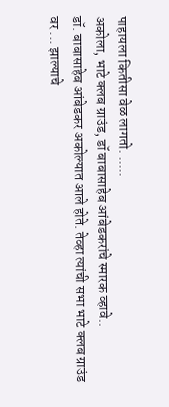पाहायला कितीसा वेळ लागतो. .....
अकोला, भाटे क्लब ग्राउंड, डॉ बाबासाहेब आंबेडकरांचे स्मारक व्हावे..
डॉ. बाबासाहेब आंबेडकर अकोल्यात आले होते. तेव्हा त्यांची सभा भाटे क्लब ग्राउंड वर ... झाल्याचे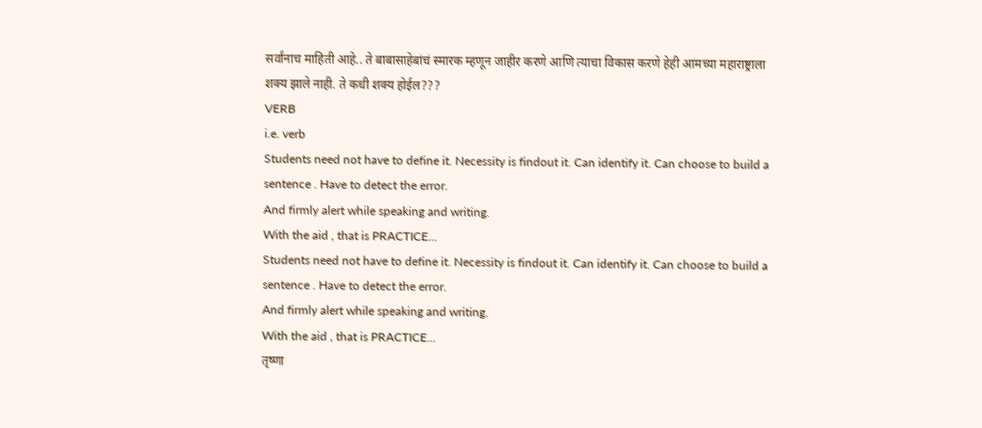सर्वांनाच माहिती आहे.. ते बाबासाहेबांचं स्मारक म्हणून जाहीर करणे आणि त्याचा विकास करणे हेही आमच्या महाराष्ट्राला शक्य झाले नाही. ते कधी शक्य होईल???
VERB
i.e. verb
Students need not have to define it. Necessity is findout it. Can identify it. Can choose to build a sentence . Have to detect the error.
And firmly alert while speaking and writing.
With the aid , that is PRACTICE...
Students need not have to define it. Necessity is findout it. Can identify it. Can choose to build a sentence . Have to detect the error.
And firmly alert while speaking and writing.
With the aid , that is PRACTICE...
तृष्णा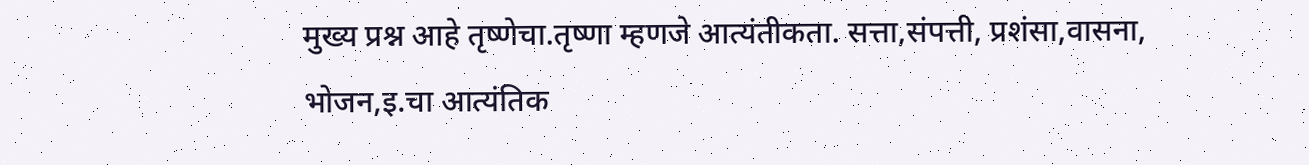मुख्य प्रश्न आहे तृष्णेचा.तृष्णा म्हणजे आत्यंतीकता. सत्ता,संपत्ती, प्रशंसा,वासना, भोजन,इ.चा आत्यंतिक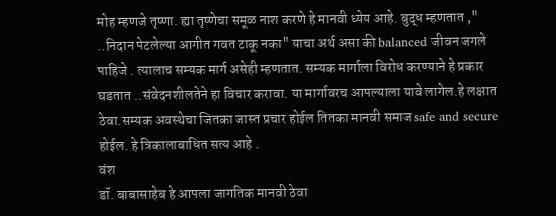मोह म्हणजे तृष्णा. ह्या तृष्णेचा समूळ नाश करणे हे मानवी ध्येय आहे. बुद्ध म्हणतात ," ..निदान पेटलेल्या आगीत गवत टाकू नका" याचा अर्थ असा की balanced जीवन जगले पाहिजे . त्यालाच सम्यक मार्ग असेही म्हणतात. सम्यक मार्गाला विरोध करण्याने हे प्रकार घडतात ..संवेदनशीलतेने हा विचार करावा. या मार्गावरच आपल्याला यावे लागेल.हे लक्षात ठेवा.सम्यक अवस्थेचा जितका जास्त प्रचार होईल तितका मानवी समाज safe and secure होईल. हे त्रिकालाबाधित सत्य आहे .
वंश
डॉ. बाबासाहेब हे आपला जागतिक मानवी ठेवा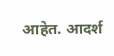आहेत. आदर्श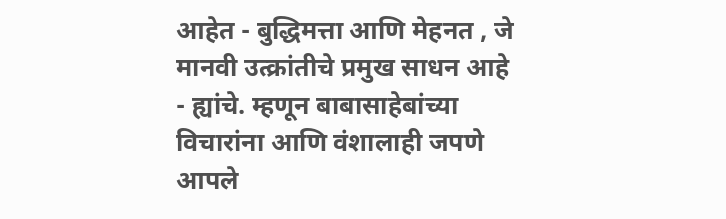आहेत - बुद्धिमत्ता आणि मेहनत , जे मानवी उत्क्रांतीचे प्रमुख साधन आहे - ह्यांचे. म्हणून बाबासाहेबांच्या विचारांना आणि वंशालाही जपणे आपले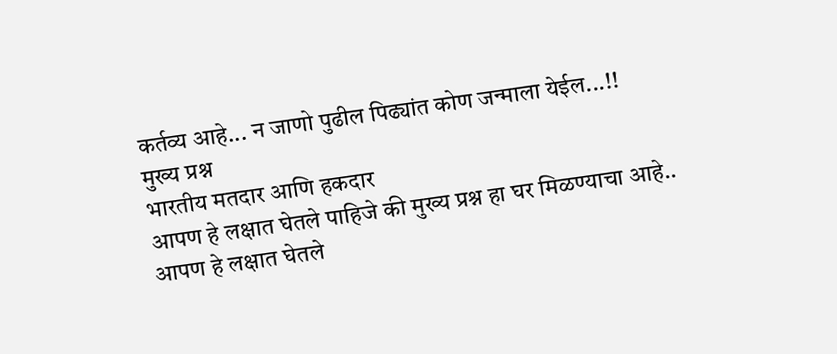कर्तव्य आहे... न जाणो पुढील पिढ्यांत कोण जन्माला येईल...!!
मुख्य प्रश्न
भारतीय मतदार आणि हकदार
आपण हे लक्षात घेतले पाहिजे की मुख्य प्रश्न हा घर मिळण्याचा आहे..
आपण हे लक्षात घेतले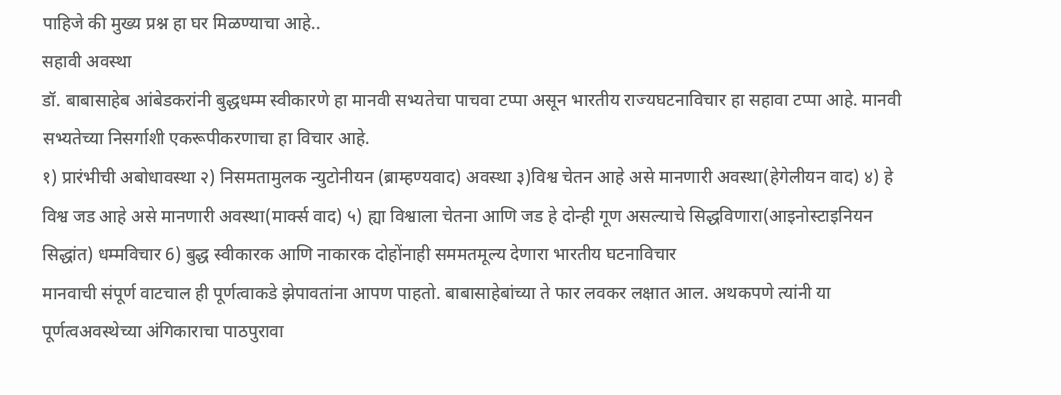पाहिजे की मुख्य प्रश्न हा घर मिळण्याचा आहे..
सहावी अवस्था
डॉ. बाबासाहेब आंबेडकरांनी बुद्धधम्म स्वीकारणे हा मानवी सभ्यतेचा पाचवा टप्पा असून भारतीय राज्यघटनाविचार हा सहावा टप्पा आहे. मानवी सभ्यतेच्या निसर्गाशी एकरूपीकरणाचा हा विचार आहे.
१) प्रारंभीची अबोधावस्था २) निसमतामुलक न्युटोनीयन (ब्राम्हण्यवाद) अवस्था ३)विश्व चेतन आहे असे मानणारी अवस्था(हेगेलीयन वाद) ४) हे विश्व जड आहे असे मानणारी अवस्था(मार्क्स वाद) ५) ह्या विश्वाला चेतना आणि जड हे दोन्ही गूण असल्याचे सिद्धविणारा(आइनोस्टाइनियन सिद्धांत) धम्मविचार 6) बुद्ध स्वीकारक आणि नाकारक दोहोंनाही सममतमूल्य देणारा भारतीय घटनाविचार
मानवाची संपूर्ण वाटचाल ही पूर्णत्वाकडे झेपावतांना आपण पाहतो. बाबासाहेबांच्या ते फार लवकर लक्षात आल. अथकपणे त्यांनी या पूर्णत्वअवस्थेच्या अंगिकाराचा पाठपुरावा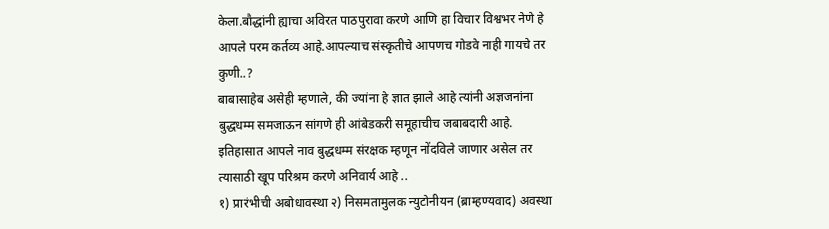केला.बौद्धांनी ह्याचा अविरत पाठपुरावा करणे आणि हा विचार विश्वभर नेणे हे आपले परम कर्तव्य आहे.आपल्याच संस्कृतीचे आपणच गोडवे नाही गायचे तर कुणी..?
बाबासाहेब असेही म्हणाले, की ज्यांना हे ज्ञात झाले आहे त्यांनी अज्ञजनांना बुद्धधम्म समजाऊन सांगणे ही आंबेडकरी समूहाचीच जबाबदारी आहे.
इतिहासात आपले नाव बुद्धधम्म संरक्षक म्हणून नोंदविले जाणार असेल तर त्यासाठी खूप परिश्रम करणे अनिवार्य आहे ..
१) प्रारंभीची अबोधावस्था २) निसमतामुलक न्युटोनीयन (ब्राम्हण्यवाद) अवस्था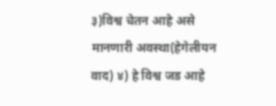३)विश्व चेतन आहे असे मानणारी अवस्था(हेगेलीयन वाद) ४) हे विश्व जड आहे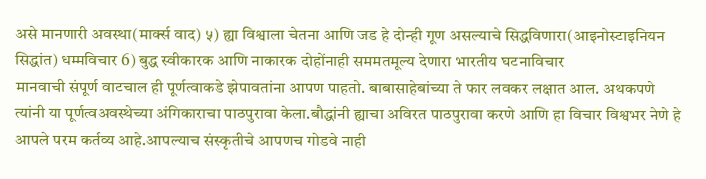असे मानणारी अवस्था(मार्क्स वाद) ५) ह्या विश्वाला चेतना आणि जड हे दोन्ही गूण असल्याचे सिद्धविणारा(आइनोस्टाइनियन सिद्धांत) धम्मविचार 6) बुद्ध स्वीकारक आणि नाकारक दोहोंनाही सममतमूल्य देणारा भारतीय घटनाविचार
मानवाची संपूर्ण वाटचाल ही पूर्णत्वाकडे झेपावतांना आपण पाहतो. बाबासाहेबांच्या ते फार लवकर लक्षात आल. अथकपणे त्यांनी या पूर्णत्वअवस्थेच्या अंगिकाराचा पाठपुरावा केला.बौद्धांनी ह्याचा अविरत पाठपुरावा करणे आणि हा विचार विश्वभर नेणे हे आपले परम कर्तव्य आहे.आपल्याच संस्कृतीचे आपणच गोडवे नाही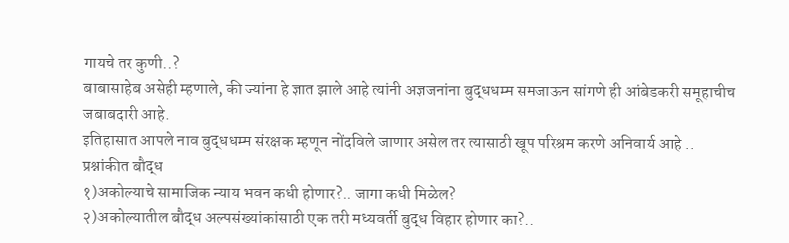गायचे तर कुणी..?
बाबासाहेब असेही म्हणाले, की ज्यांना हे ज्ञात झाले आहे त्यांनी अज्ञजनांना बुद्धधम्म समजाऊन सांगणे ही आंबेडकरी समूहाचीच जबाबदारी आहे.
इतिहासात आपले नाव बुद्धधम्म संरक्षक म्हणून नोंदविले जाणार असेल तर त्यासाठी खूप परिश्रम करणे अनिवार्य आहे ..
प्रश्नांकीत बौद्ध
१)अकोल्याचे सामाजिक न्याय भवन कधी होणार?.. जागा कधी मिळेल?
२)अकोल्यातील बौद्ध अल्पसंख्यांकांसाठी एक तरी मध्यवर्ती बुद्ध विहार होणार का?..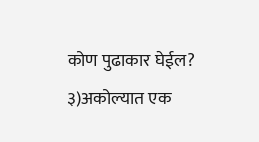कोण पुढाकार घेईल?
३)अकोल्यात एक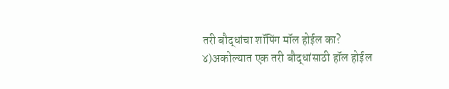तरी बौद्धांचा शॉपिंग मॉल होईल का?
४)अकोल्यात एक तरी बौद्धांसाठी हॉल होईल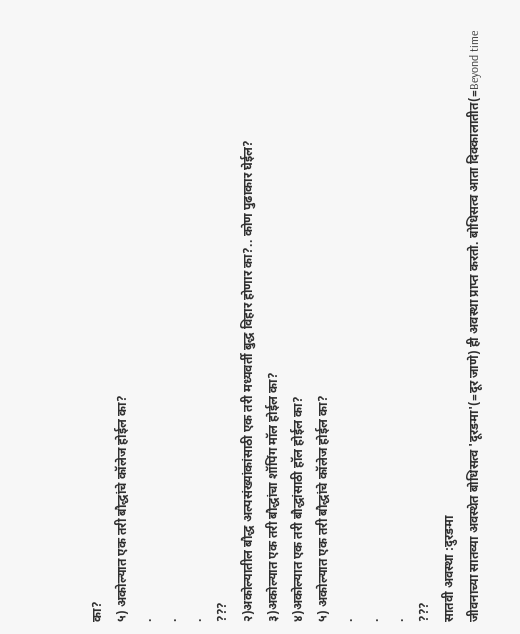का?
५) अकोल्यात एक तरी बौद्धांचे कॉलेज होईल का?
.
.
.
???
२)अकोल्यातील बौद्ध अल्पसंख्यांकांसाठी एक तरी मध्यवर्ती बुद्ध विहार होणार का?.. कोण पुढाकार घेईल?
३)अकोल्यात एक तरी बौद्धांचा शॉपिंग मॉल होईल का?
४)अकोल्यात एक तरी बौद्धांसाठी हॉल होईल का?
५) अकोल्यात एक तरी बौद्धांचे कॉलेज होईल का?
.
.
.
???
सातवी अवस्था :दुरङमा
जीवनाच्या सातव्या अवस्थेत बोधिसत्व 'दूरङमा'(=दूर जाणे) ही अवस्था प्राप्त करतो. बोधिसत्व आता दिक्कालातीत(=Beyond time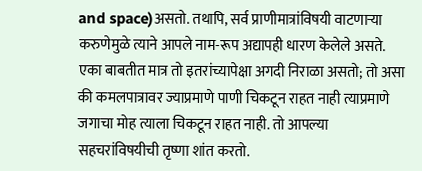and space)असतो. तथापि, सर्व प्राणीमात्रांविषयी वाटणाऱ्या करुणेमुळे त्याने आपले नाम-रूप अद्यापही धारण केलेले असते. एका बाबतीत मात्र तो इतरांच्यापेक्षा अगदी निराळा असतो; तो असा की कमलपात्रावर ज्याप्रमाणे पाणी चिकटून राहत नाही त्याप्रमाणे जगाचा मोह त्याला चिकटून राहत नाही. तो आपल्या सहचरांविषयीची तृष्णा शांत करतो.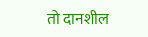तो दानशील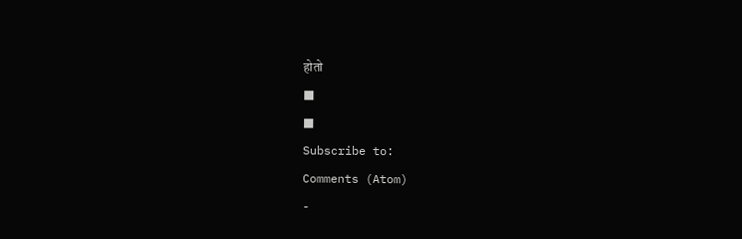होतो
■
■
Subscribe to:
Comments (Atom)
-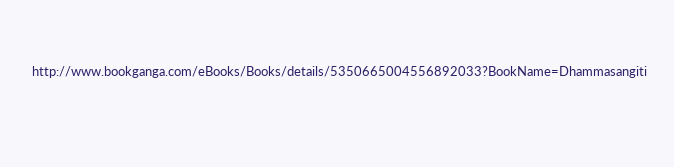http://www.bookganga.com/eBooks/Books/details/5350665004556892033?BookName=Dhammasangiti